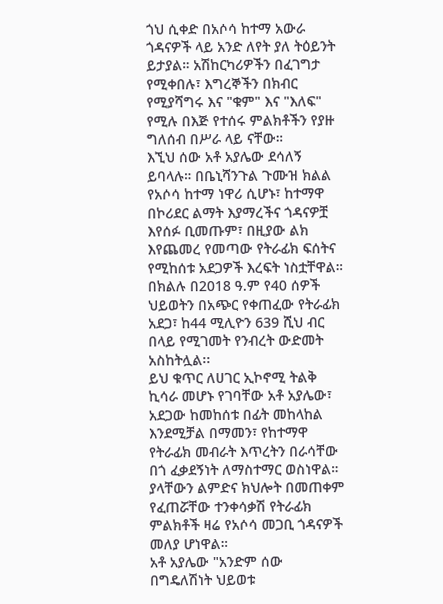ጎህ ሲቀድ በአሶሳ ከተማ አውራ ጎዳናዎች ላይ አንድ ለየት ያለ ትዕይንት ይታያል። አሽከርካሪዎችን በፈገግታ የሚቀበሉ፣ እግረኞችን በክብር የሚያሻግሩ እና "ቁም" እና "እለፍ" የሚሉ በእጅ የተሰሩ ምልክቶችን የያዙ ግለሰብ በሥራ ላይ ናቸው።
እኚህ ሰው አቶ አያሌው ደሳለኝ ይባላሉ። በቤኒሻንጉል ጉሙዝ ክልል የአሶሳ ከተማ ነዋሪ ሲሆኑ፣ ከተማዋ በኮሪደር ልማት እያማረችና ጎዳናዎቿ እየሰፉ ቢመጡም፣ በዚያው ልክ እየጨመረ የመጣው የትራፊክ ፍሰትና የሚከሰቱ አደጋዎች እረፍት ነስቷቸዋል።
በክልሉ በ2018 ዓ.ም የ40 ሰዎች ህይወትን በአጭር የቀጠፈው የትራፊክ አደጋ፣ ከ44 ሚሊዮን 639 ሺህ ብር በላይ የሚገመት የንብረት ውድመት አስከትሏል፡፡
ይህ ቁጥር ለሀገር ኢኮኖሚ ትልቅ ኪሳራ መሆኑ የገባቸው አቶ አያሌው፣ አደጋው ከመከሰቱ በፊት መከላከል እንደሚቻል በማመን፣ የከተማዋ የትራፊክ መብራት እጥረትን በራሳቸው በጎ ፈቃደኝነት ለማስተማር ወስነዋል።
ያላቸውን ልምድና ክህሎት በመጠቀም የፈጠሯቸው ተንቀሳቃሽ የትራፊክ ምልክቶች ዛሬ የአሶሳ መጋቢ ጎዳናዎች መለያ ሆነዋል።
አቶ አያሌው "አንድም ሰው በግዴለሽነት ህይወቱ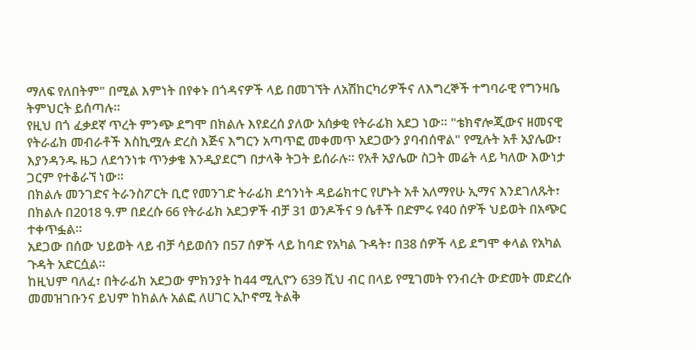ማለፍ የለበትም" በሚል እምነት በየቀኑ በጎዳናዎች ላይ በመገኘት ለአሽከርካሪዎችና ለእግረኞች ተግባራዊ የግንዛቤ ትምህርት ይሰጣሉ።
የዚህ በጎ ፈቃደኛ ጥረት ምንጭ ደግሞ በክልሉ እየደረሰ ያለው አሰቃቂ የትራፊክ አደጋ ነው። "ቴክኖሎጂውና ዘመናዊ የትራፊክ መብራቶች እስኪሟሉ ድረስ እጅና እግርን አጣጥፎ መቀመጥ አደጋውን ያባብሰዋል" የሚሉት አቶ አያሌው፣ እያንዳንዱ ዜጋ ለደኅንነቱ ጥንቃቄ እንዲያደርግ በታላቅ ትጋት ይሰራሉ። የአቶ አያሌው ስጋት መሬት ላይ ካለው እውነታ ጋርም የተቆራኘ ነው።
በክልሉ መንገድና ትራንስፖርት ቢሮ የመንገድ ትራፊክ ደኅንነት ዳይሬክተር የሆኑት አቶ አለማየሁ ኢማና እንደገለጹት፣ በክልሉ በ2018 ዓ.ም በደረሱ 66 የትራፊክ አደጋዎች ብቻ 31 ወንዶችና 9 ሴቶች በድምሩ የ40 ሰዎች ህይወት በአጭር ተቀጥፏል።
አደጋው በሰው ህይወት ላይ ብቻ ሳይወሰን በ57 ሰዎች ላይ ከባድ የአካል ጉዳት፣ በ38 ሰዎች ላይ ደግሞ ቀላል የአካል ጉዳት አድርሷል።
ከዚህም ባለፈ፣ በትራፊክ አደጋው ምክንያት ከ44 ሚሊዮን 639 ሺህ ብር በላይ የሚገመት የንብረት ውድመት መድረሱ መመዝገቡንና ይህም ከክልሉ አልፎ ለሀገር ኢኮኖሚ ትልቅ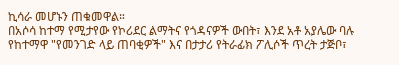ኪሳራ መሆኑን ጠቁመዋል።
በአሶሳ ከተማ የሚታየው የኮሪደር ልማትና የጎዳናዎች ውበት፣ እንደ አቶ አያሌው ባሉ የከተማዋ "የመንገድ ላይ ጠባቂዎች" እና በታታሪ የትራፊክ ፖሊሶች ጥረት ታጅቦ፣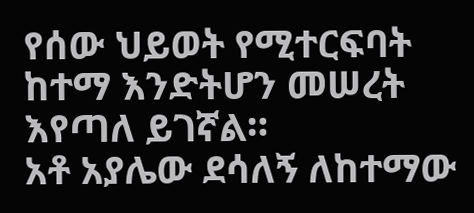የሰው ህይወት የሚተርፍባት ከተማ እንድትሆን መሠረት እየጣለ ይገኛል።
አቶ አያሌው ደሳለኝ ለከተማው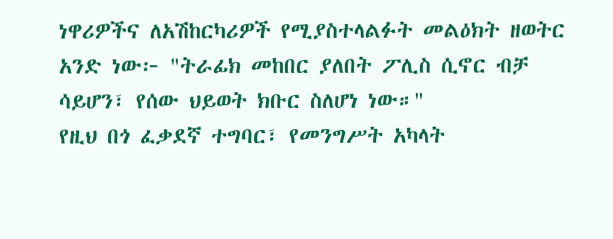ነዋሪዎችና ለአሽከርካሪዎች የሚያስተላልፉት መልዕክት ዘወትር አንድ ነው፦ "ትራፊክ መከበር ያለበት ፖሊስ ሲኖር ብቻ ሳይሆን፣ የሰው ህይወት ክቡር ስለሆነ ነው።"
የዚህ በጎ ፈቃደኛ ተግባር፣ የመንግሥት አካላት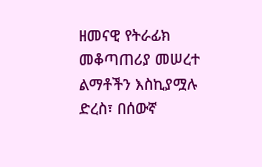ዘመናዊ የትራፊክ መቆጣጠሪያ መሠረተ ልማቶችን እስኪያሟሉ ድረስ፣ በሰውኛ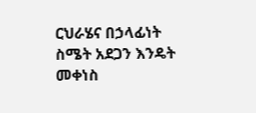ርህራሄና በኃላፊነት ስሜት አደጋን እንዴት መቀነስ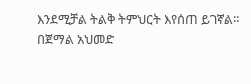እንደሚቻል ትልቅ ትምህርት እየሰጠ ይገኛል።
በጀማል አህመድ